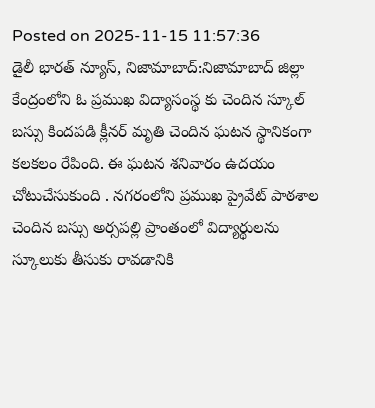Posted on 2025-11-15 11:57:36
డైలీ భారత్ న్యూస్, నిజామాబాద్:నిజామాబాద్ జిల్లా కేంద్రంలోని ఓ ప్రముఖ విద్యాసంస్థ కు చెందిన స్కూల్ బస్సు కిందపడి క్లీనర్ మృతి చెందిన ఘటన స్థానికంగా కలకలం రేపింది. ఈ ఘటన శనివారం ఉదయం చోటుచేసుకుంది . నగరంలోని ప్రముఖ ప్రైవేట్ పాఠశాల చెందిన బస్సు అర్సపల్లి ప్రాంతంలో విద్యార్థులను స్కూలుకు తీసుకు రావడానికి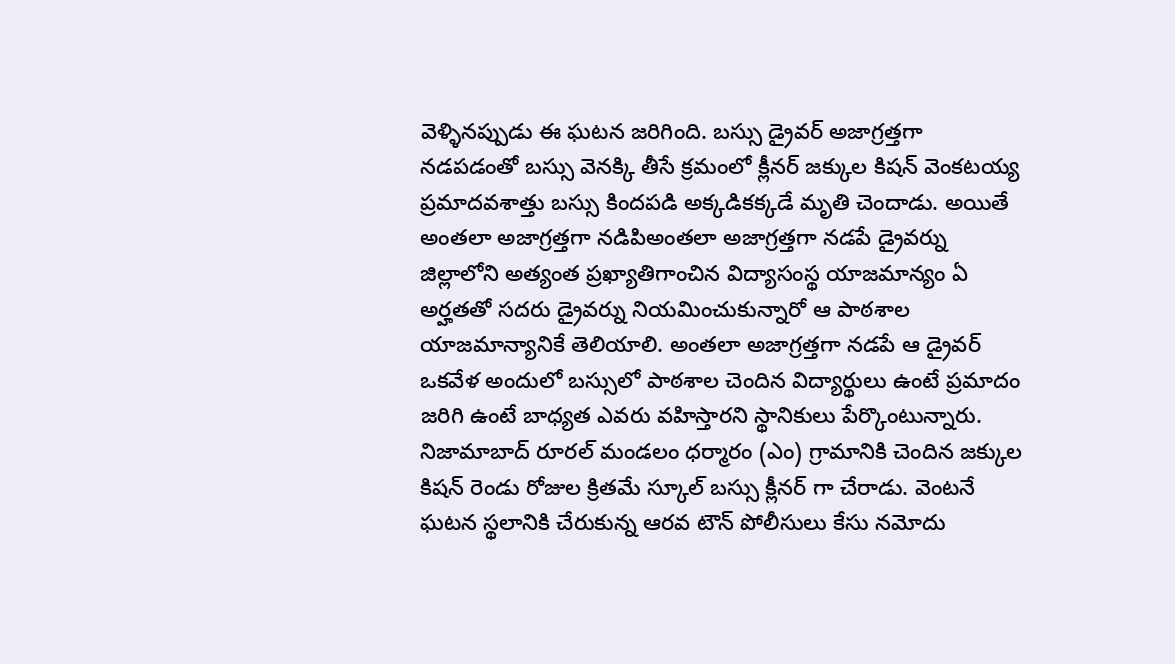వెళ్ళినప్పుడు ఈ ఘటన జరిగింది. బస్సు డ్రైవర్ అజాగ్రత్తగా నడపడంతో బస్సు వెనక్కి తీసే క్రమంలో క్లీనర్ జక్కుల కిషన్ వెంకటయ్య ప్రమాదవశాత్తు బస్సు కిందపడి అక్కడికక్కడే మృతి చెందాడు. అయితే అంతలా అజాగ్రత్తగా నడిపిఅంతలా అజాగ్రత్తగా నడపే డ్రైవర్ను జిల్లాలోని అత్యంత ప్రఖ్యాతిగాంచిన విద్యాసంస్థ యాజమాన్యం ఏ అర్హతతో సదరు డ్రైవర్ను నియమించుకున్నారో ఆ పాఠశాల యాజమాన్యానికే తెలియాలి. అంతలా అజాగ్రత్తగా నడపే ఆ డ్రైవర్ ఒకవేళ అందులో బస్సులో పాఠశాల చెందిన విద్యార్థులు ఉంటే ప్రమాదం జరిగి ఉంటే బాధ్యత ఎవరు వహిస్తారని స్థానికులు పేర్కొంటున్నారు. నిజామాబాద్ రూరల్ మండలం ధర్మారం (ఎం) గ్రామానికి చెందిన జక్కుల కిషన్ రెండు రోజుల క్రితమే స్కూల్ బస్సు క్లీనర్ గా చేరాడు. వెంటనే ఘటన స్థలానికి చేరుకున్న ఆరవ టౌన్ పోలీసులు కేసు నమోదు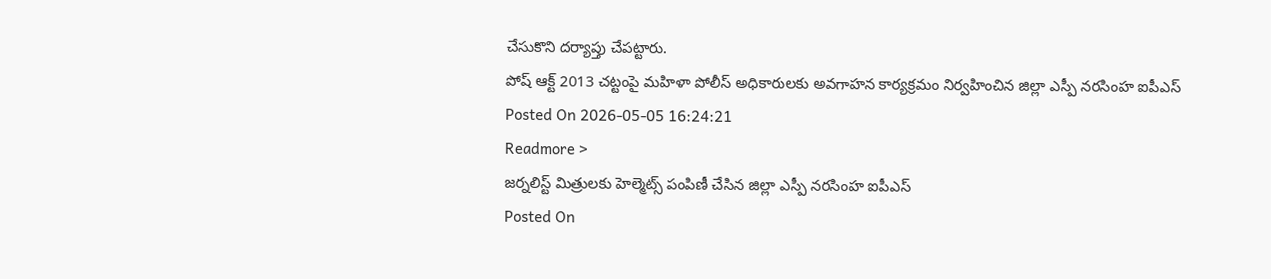చేసుకొని దర్యాప్తు చేపట్టారు.
పోష్ ఆక్ట్ 2013 చట్టంపై మహిళా పోలీస్ అధికారులకు అవగాహన కార్యక్రమం నిర్వహించిన జిల్లా ఎస్పీ నరసింహ ఐపీఎస్
Posted On 2026-05-05 16:24:21
Readmore >
జర్నలిస్ట్ మిత్రులకు హెల్మెట్స్ పంపిణీ చేసిన జిల్లా ఎస్పీ నరసింహ ఐపీఎస్
Posted On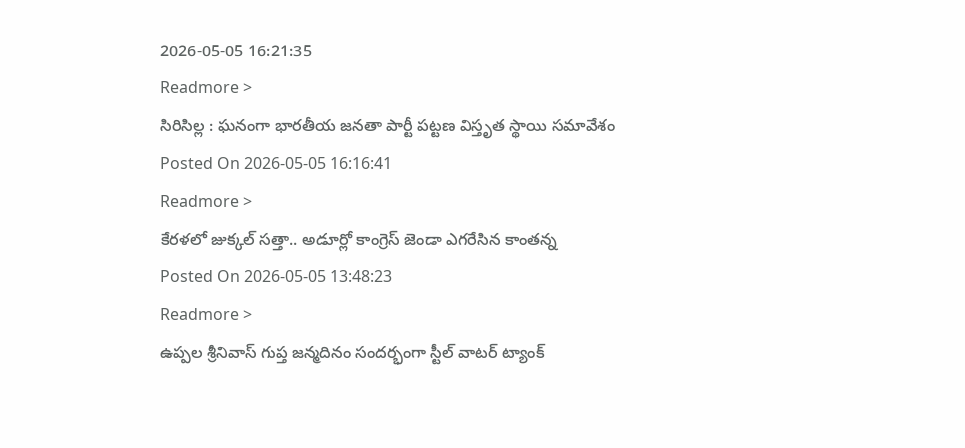2026-05-05 16:21:35
Readmore >
సిరిసిల్ల : ఘనంగా భారతీయ జనతా పార్టీ పట్టణ విస్తృత స్థాయి సమావేశం
Posted On 2026-05-05 16:16:41
Readmore >
కేరళలో జుక్కల్ సత్తా.. అడూర్లో కాంగ్రెస్ జెండా ఎగరేసిన కాంతన్న
Posted On 2026-05-05 13:48:23
Readmore >
ఉప్పల శ్రీనివాస్ గుప్త జన్మదినం సందర్భంగా స్టీల్ వాటర్ ట్యాంక్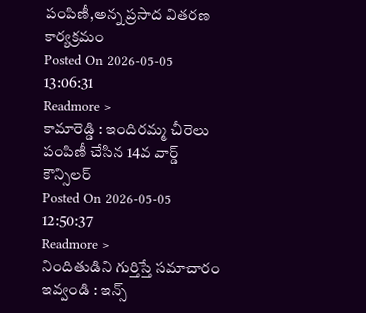పంపిణీ,అన్న ప్రసాద వితరణ కార్యక్రమం
Posted On 2026-05-05 13:06:31
Readmore >
కామారెడ్డి : ఇందిరమ్మ చీరెలు పంపిణీ చేసిన 14వ వార్డ్ కౌన్సిలర్
Posted On 2026-05-05 12:50:37
Readmore >
నిందితుడిని గుర్తిస్తే సమాచారం ఇవ్వండి : ఇన్స్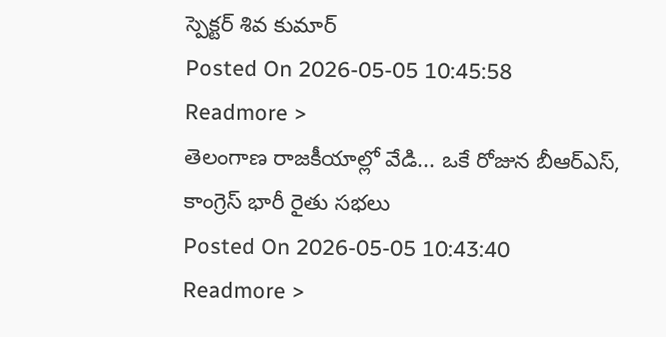స్పెక్టర్ శివ కుమార్
Posted On 2026-05-05 10:45:58
Readmore >
తెలంగాణ రాజకీయాల్లో వేడి... ఒకే రోజున బీఆర్ఎస్, కాంగ్రెస్ భారీ రైతు సభలు
Posted On 2026-05-05 10:43:40
Readmore >